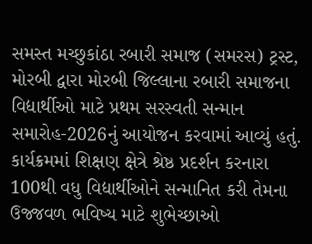સમસ્ત મચ્છુકાંઠા રબારી સમાજ (સમરસ) ટ્રસ્ટ, મોરબી દ્વારા મોરબી જિલ્લાના રબારી સમાજના વિદ્યાર્થીઓ માટે પ્રથમ સરસ્વતી સન્માન સમારોહ-2026નું આયોજન કરવામાં આવ્યું હતું. કાર્યક્રમમાં શિક્ષણ ક્ષેત્રે શ્રેષ્ઠ પ્રદર્શન કરનારા 100થી વધુ વિદ્યાર્થીઓને સન્માનિત કરી તેમના ઉજ્જવળ ભવિષ્ય માટે શુભેચ્છાઓ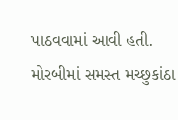પાઠવવામાં આવી હતી.
મોરબીમાં સમસ્ત મચ્છુકાંઠા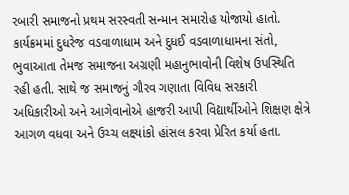રબારી સમાજનો પ્રથમ સરસ્વતી સન્માન સમારોહ યોજાયો હાતો. કાર્યક્રમમાં દુધરેજ વડવાળાધામ અને દુધઈ વડવાળાધામના સંતો, ભુવાઆતા તેમજ સમાજના અગ્રણી મહાનુભાવોની વિશેષ ઉપસ્થિતિ રહી હતી. સાથે જ સમાજનું ગૌરવ ગણાતા વિવિધ સરકારી અધિકારીઓ અને આગેવાનોએ હાજરી આપી વિદ્યાર્થીઓને શિક્ષણ ક્ષેત્રે આગળ વધવા અને ઉચ્ચ લક્ષ્યાંકો હાંસલ કરવા પ્રેરિત કર્યા હતા.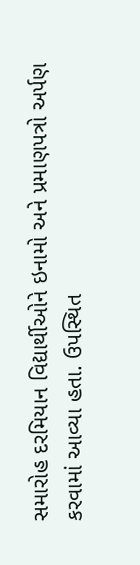સમારોહ દરમિયાન વિદ્યાર્થીઓને ઇનામો અને પ્રમાણપત્રો અર્પણ કરવામાં આવ્યા હતા. ઉપસ્થિત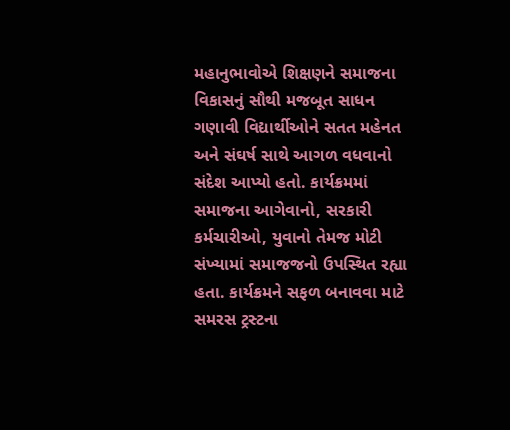મહાનુભાવોએ શિક્ષણને સમાજના વિકાસનું સૌથી મજબૂત સાધન ગણાવી વિદ્યાર્થીઓને સતત મહેનત અને સંઘર્ષ સાથે આગળ વધવાનો સંદેશ આપ્યો હતો. કાર્યક્રમમાં સમાજના આગેવાનો, સરકારી કર્મચારીઓ, યુવાનો તેમજ મોટી સંખ્યામાં સમાજજનો ઉપસ્થિત રહ્યા હતા. કાર્યક્રમને સફળ બનાવવા માટે સમરસ ટ્રસ્ટના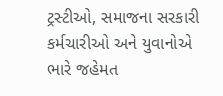ટ્રસ્ટીઓ, સમાજના સરકારી કર્મચારીઓ અને યુવાનોએ ભારે જહેમત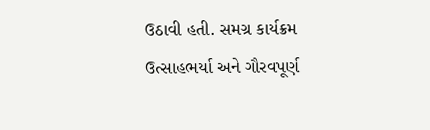ઉઠાવી હતી. સમગ્ર કાર્યક્રમ ઉત્સાહભર્યા અને ગૌરવપૂર્ણ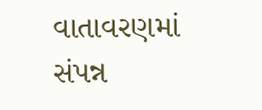વાતાવરણમાં સંપન્ન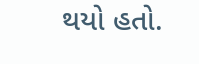થયો હતો.